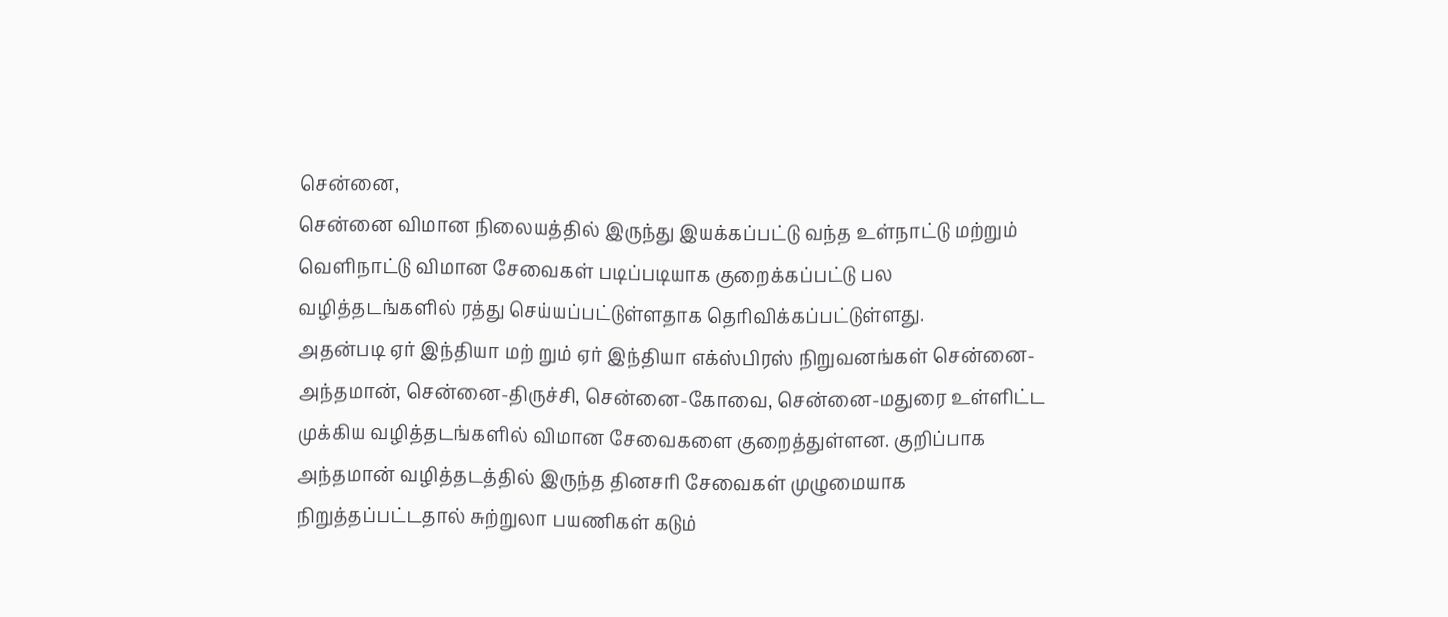சென்னை,
சென்னை விமான நிலையத்தில் இருந்து இயக்கப்பட்டு வந்த உள்நாட்டு மற்றும் வெளிநாட்டு விமான சேவைகள் படிப்படியாக குறைக்கப்பட்டு பல வழித்தடங்களில் ரத்து செய்யப்பட்டுள்ளதாக தெரிவிக்கப்பட்டுள்ளது.
அதன்படி ஏர் இந்தியா மற் றும் ஏர் இந்தியா எக்ஸ்பிரஸ் நிறுவனங்கள் சென்னை-அந்தமான், சென்னை-திருச்சி, சென்னை-கோவை, சென்னை-மதுரை உள்ளிட்ட முக்கிய வழித்தடங்களில் விமான சேவைகளை குறைத்துள்ளன. குறிப்பாக அந்தமான் வழித்தடத்தில் இருந்த தினசரி சேவைகள் முழுமையாக நிறுத்தப்பட்டதால் சுற்றுலா பயணிகள் கடும்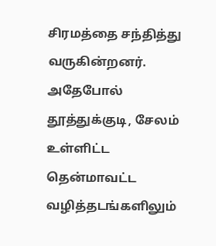சிரமத்தை சந்தித்து வருகின்றனர்.
அதேபோல் தூத்துக்குடி, சேலம் உள்ளிட்ட தென்மாவட்ட வழித்தடங்களிலும்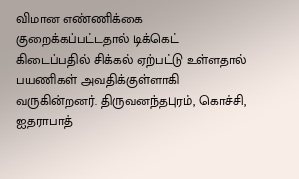விமான எண்ணிக்கை குறைக்கப்பட்டதால் டிக்கெட் கிடைப்பதில் சிக்கல் ஏற்பட்டு உள்ளதால் பயணிகள் அவதிக்குள்ளாகி வருகின்றனர். திருவனந்தபுரம், கொச்சி, ஐதராபாத்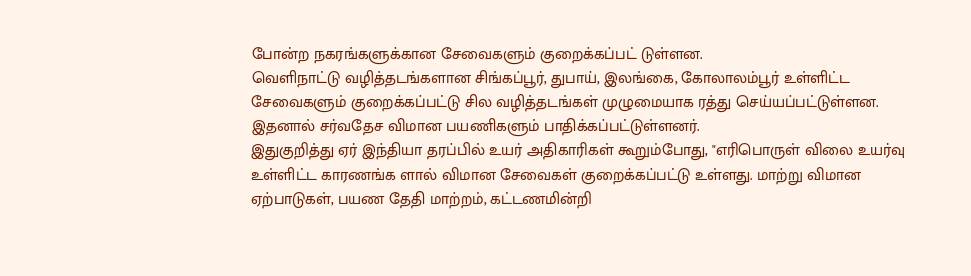போன்ற நகரங்களுக்கான சேவைகளும் குறைக்கப்பட் டுள்ளன.
வெளிநாட்டு வழித்தடங்களான சிங்கப்பூர், துபாய், இலங்கை, கோலாலம்பூர் உள்ளிட்ட சேவைகளும் குறைக்கப்பட்டு சில வழித்தடங்கள் முழுமையாக ரத்து செய்யப்பட்டுள்ளன. இதனால் சர்வதேச விமான பயணிகளும் பாதிக்கப்பட்டுள்ளனர்.
இதுகுறித்து ஏர் இந்தியா தரப்பில் உயர் அதிகாரிகள் கூறும்போது, "எரிபொருள் விலை உயர்வு உள்ளிட்ட காரணங்க ளால் விமான சேவைகள் குறைக்கப்பட்டு உள்ளது. மாற்று விமான ஏற்பாடுகள், பயண தேதி மாற்றம், கட்டணமின்றி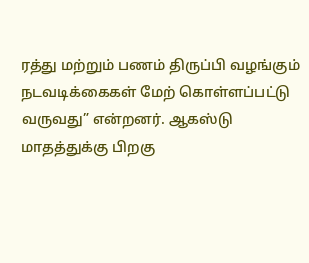ரத்து மற்றும் பணம் திருப்பி வழங்கும் நடவடிக்கைகள் மேற் கொள்ளப்பட்டு வருவது” என்றனர். ஆகஸ்டு மாதத்துக்கு பிறகு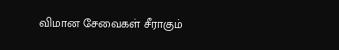விமான சேவைகள் சீராகும்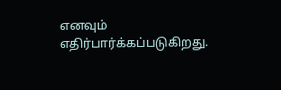எனவும் எதிர்பார்க்கப்படுகிறது.